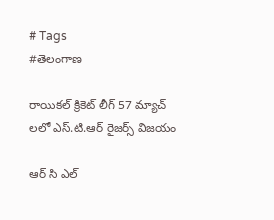# Tags
#తెలంగాణ

రాయికల్ క్రికెట్ లీగ్ 57 మ్యాచ్ లలో ఎస్.టి.ఆర్ రైజర్స్ విజయం

ఆర్ సి ఎల్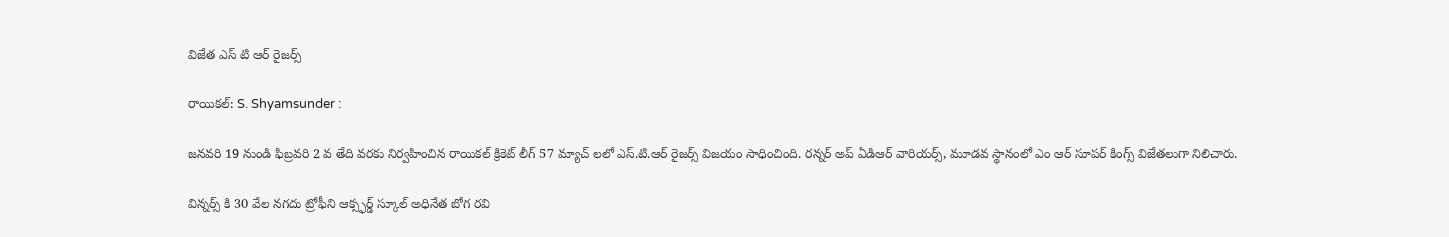విజేత ఎస్ టి ఆర్ రైజర్స్

రాయికల్: S. Shyamsunder :

జనవరి 19 నుండి ఫిబ్రవరి 2 వ తేది వరకు నిర్వహించిన రాయికల్ క్రికెట్ లీగ్ 57 మ్యాచ్ లలో ఎస్.టి.ఆర్ రైజర్స్ విజయం సాధించింది. రన్నర్ అప్ ఏడిఆర్ వారియర్స్, మూడవ స్థానంలో ఎం ఆర్ సూపర్ కింగ్స్ విజేతలుగా నిలిచారు.

విన్నర్స్ కి 30 వేల నగదు ట్రోఫీని ఆక్స్ఫర్డ్ స్కూల్ అధినేత బోగ రవి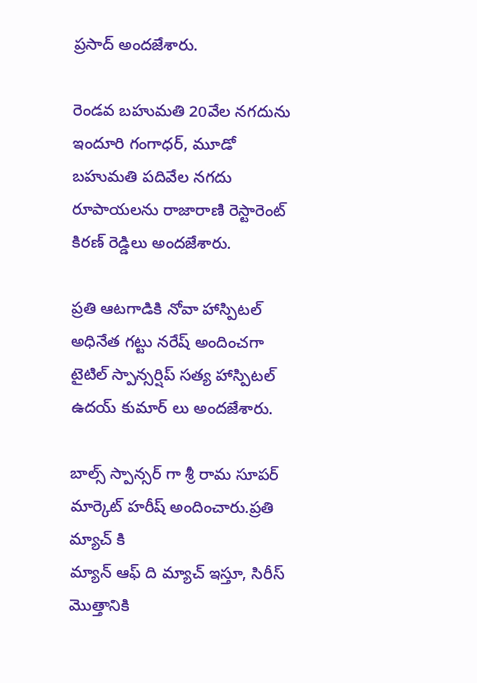ప్రసాద్ అందజేశారు.

రెండవ బహుమతి 20వేల నగదును ఇందూరి గంగాధర్, మూడో బహుమతి పదివేల నగదు రూపాయలను రాజారాణి రెస్టారెంట్ కిరణ్ రెడ్డిలు అందజేశారు.

ప్రతి ఆటగాడికి నోవా హాస్పిటల్ అధినేత గట్టు నరేష్ అందించగా టైటిల్ స్పాన్సర్షిప్ సత్య హాస్పిటల్ ఉదయ్ కుమార్ లు అందజేశారు.

బాల్స్ స్పాన్సర్ గా శ్రీ రామ సూపర్ మార్కెట్ హరీష్ అందించారు.ప్రతి మ్యాచ్ కి
మ్యాన్ ఆఫ్ ది మ్యాచ్ ఇస్తూ, సిరీస్ మొత్తానికి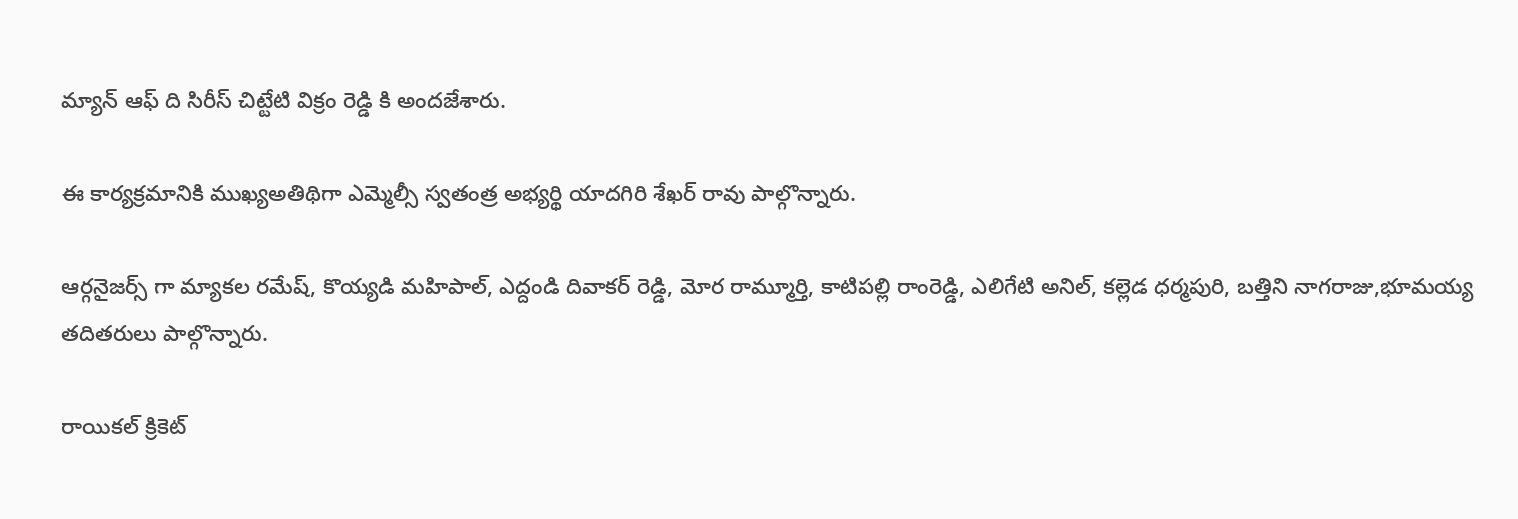మ్యాన్ ఆఫ్ ది సిరీస్ చిట్టేటి విక్రం రెడ్డి కి అందజేశారు.

ఈ కార్యక్రమానికి ముఖ్యఅతిథిగా ఎమ్మెల్సీ స్వతంత్ర అభ్యర్థి యాదగిరి శేఖర్ రావు పాల్గొన్నారు.

ఆర్గనైజర్స్ గా మ్యాకల రమేష్, కొయ్యడి మహిపాల్, ఎద్దండి దివాకర్ రెడ్డి, మోర రామ్మూర్తి, కాటిపల్లి రాంరెడ్డి, ఎలిగేటి అనిల్, కల్లెడ ధర్మపురి, బత్తిని నాగరాజు,భూమయ్య తదితరులు పాల్గొన్నారు.

రాయికల్ క్రికెట్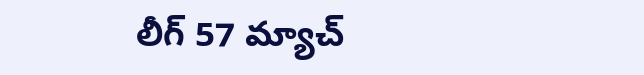లీగ్ 57 మ్యాచ్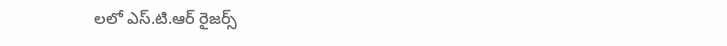లలో ఎస్.టి.ఆర్ రైజర్స్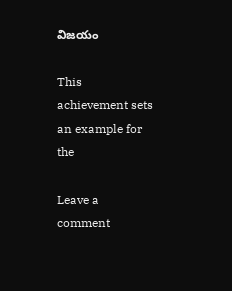విజయం

This achievement sets an example for the

Leave a comment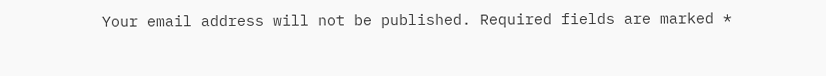Your email address will not be published. Required fields are marked *